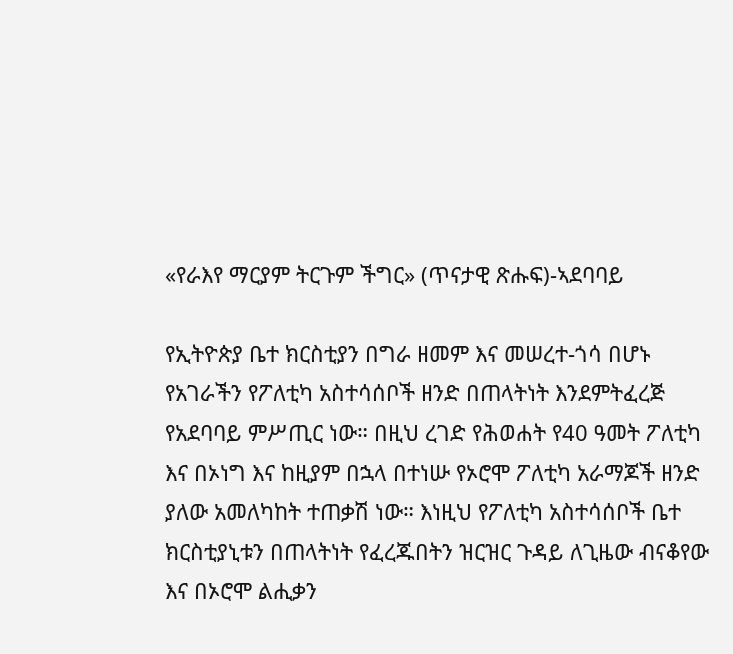«የራእየ ማርያም ትርጉም ችግር» (ጥናታዊ ጽሑፍ)-ኣደባባይ

የኢትዮጵያ ቤተ ክርስቲያን በግራ ዘመም እና መሠረተ-ጎሳ በሆኑ የአገራችን የፖለቲካ አስተሳሰቦች ዘንድ በጠላትነት እንደምትፈረጅ የአደባባይ ምሥጢር ነው። በዚህ ረገድ የሕወሐት የ40 ዓመት ፖለቲካ እና በኦነግ እና ከዚያም በኋላ በተነሡ የኦሮሞ ፖለቲካ አራማጆች ዘንድ ያለው አመለካከት ተጠቃሽ ነው። እነዚህ የፖለቲካ አስተሳሰቦች ቤተ ክርስቲያኒቱን በጠላትነት የፈረጁበትን ዝርዝር ጉዳይ ለጊዜው ብናቆየው እና በኦሮሞ ልሒቃን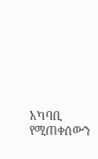አካባቢ የሚጠቀሰውን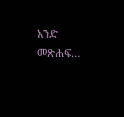አንድ መጽሐፍ…